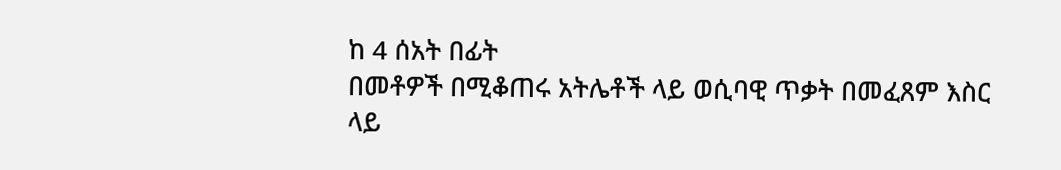ከ 4 ሰአት በፊት
በመቶዎች በሚቆጠሩ አትሌቶች ላይ ወሲባዊ ጥቃት በመፈጸም እስር ላይ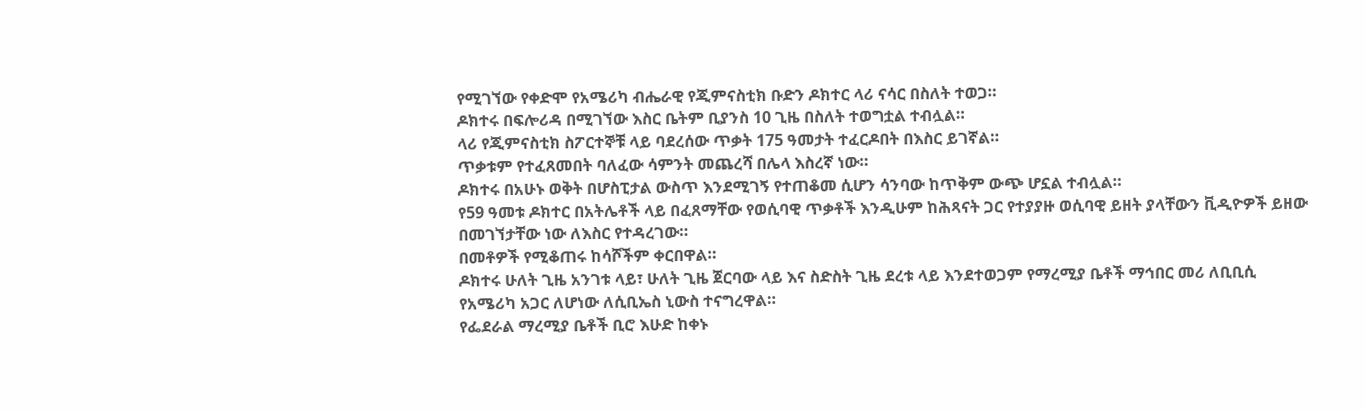የሚገኘው የቀድሞ የአሜሪካ ብሔራዊ የጂምናስቲክ ቡድን ዶክተር ላሪ ናሳር በስለት ተወጋ።
ዶክተሩ በፍሎሪዳ በሚገኘው እስር ቤትም ቢያንስ 10 ጊዜ በስለት ተወግቷል ተብሏል።
ላሪ የጂምናስቲክ ስፖርተኞቹ ላይ ባደረሰው ጥቃት 175 ዓመታት ተፈርዶበት በእስር ይገኛል።
ጥቃቱም የተፈጸመበት ባለፈው ሳምንት መጨረሻ በሌላ እስረኛ ነው።
ዶክተሩ በአሁኑ ወቅት በሆስፒታል ውስጥ እንደሚገኝ የተጠቆመ ሲሆን ሳንባው ከጥቅም ውጭ ሆኗል ተብሏል።
የ59 ዓመቱ ዶክተር በአትሌቶች ላይ በፈጸማቸው የወሲባዊ ጥቃቶች እንዲሁም ከሕጻናት ጋር የተያያዙ ወሲባዊ ይዘት ያላቸውን ቪዲዮዎች ይዘው በመገኘታቸው ነው ለእስር የተዳረገው።
በመቶዎች የሚቆጠሩ ከሳሾችም ቀርበዋል።
ዶክተሩ ሁለት ጊዜ አንገቱ ላይ፣ ሁለት ጊዜ ጀርባው ላይ እና ስድስት ጊዜ ደረቱ ላይ እንደተወጋም የማረሚያ ቤቶች ማኅበር መሪ ለቢቢሲ የአሜሪካ አጋር ለሆነው ለሲቢኤስ ኒውስ ተናግረዋል።
የፌደራል ማረሚያ ቤቶች ቢሮ እሁድ ከቀኑ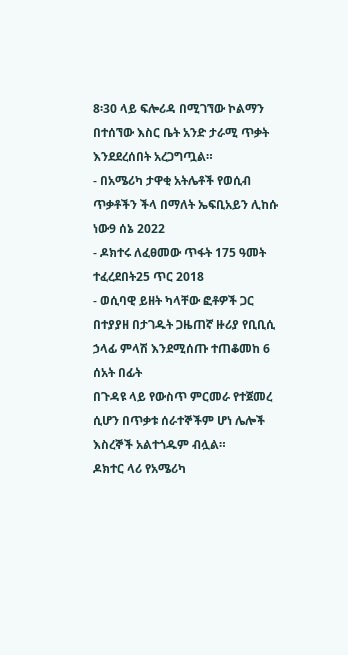8፡30 ላይ ፍሎሪዳ በሚገኘው ኮልማን በተሰኘው እስር ቤት አንድ ታራሚ ጥቃት እንደደረሰበት አረጋግጧል።
- በአሜሪካ ታዋቂ አትሌቶች የወሲብ ጥቃቶችን ችላ በማለት ኤፍቢአይን ሊከሱ ነው9 ሰኔ 2022
- ዶክተሩ ለፈፀመው ጥፋት 175 ዓመት ተፈረደበት25 ጥር 2018
- ወሲባዊ ይዘት ካላቸው ፎቶዎች ጋር በተያያዘ በታገዱት ጋዜጠኛ ዙሪያ የቢቢሲ ኃላፊ ምላሽ እንደሚሰጡ ተጠቆመከ 6 ሰአት በፊት
በጉዳዩ ላይ የውስጥ ምርመራ የተጀመረ ሲሆን በጥቃቱ ሰራተኞችም ሆነ ሌሎች እስረኞች አልተጎዱም ብሏል።
ዶክተር ላሪ የአሜሪካ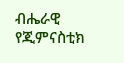ብሔራዊ የጂምናስቲክ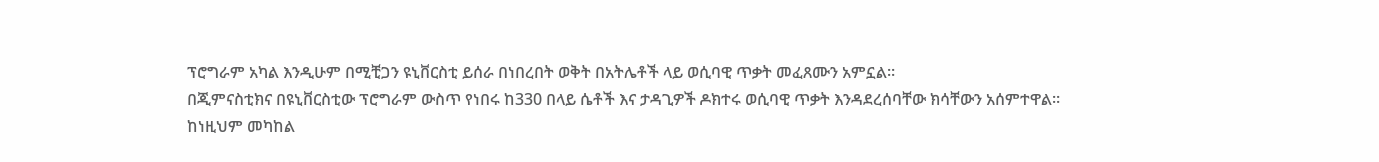ፕሮግራም አካል እንዲሁም በሚቺጋን ዩኒቨርስቲ ይሰራ በነበረበት ወቅት በአትሌቶች ላይ ወሲባዊ ጥቃት መፈጸሙን አምኗል።
በጂምናስቲክና በዩኒቨርስቲው ፕሮግራም ውስጥ የነበሩ ከ330 በላይ ሴቶች እና ታዳጊዎች ዶክተሩ ወሲባዊ ጥቃት እንዳደረሰባቸው ክሳቸውን አሰምተዋል።
ከነዚህም መካከል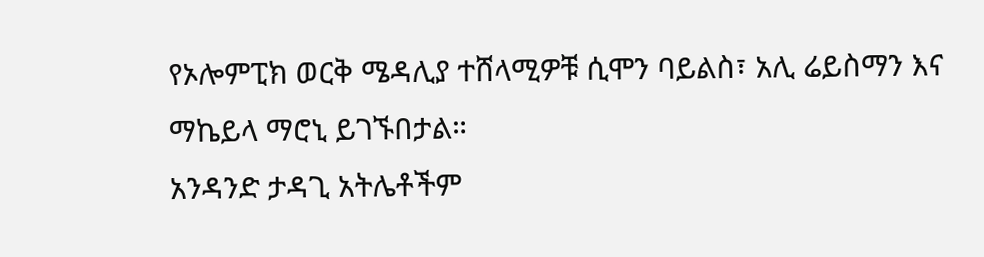የኦሎምፒክ ወርቅ ሜዳሊያ ተሸላሚዎቹ ሲሞን ባይልስ፣ አሊ ሬይስማን እና ማኬይላ ማሮኒ ይገኙበታል።
አንዳንድ ታዳጊ አትሌቶችም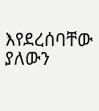እየደረሰባቸው ያለውን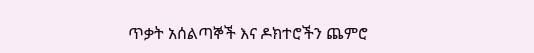ጥቃት አሰልጣኞች እና ዶክተሮችን ጨምሮ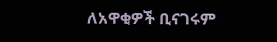ለአዋቂዎች ቢናገሩም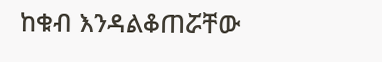ከቁብ እንዳልቆጠሯቸው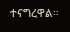ተናግረዋል።